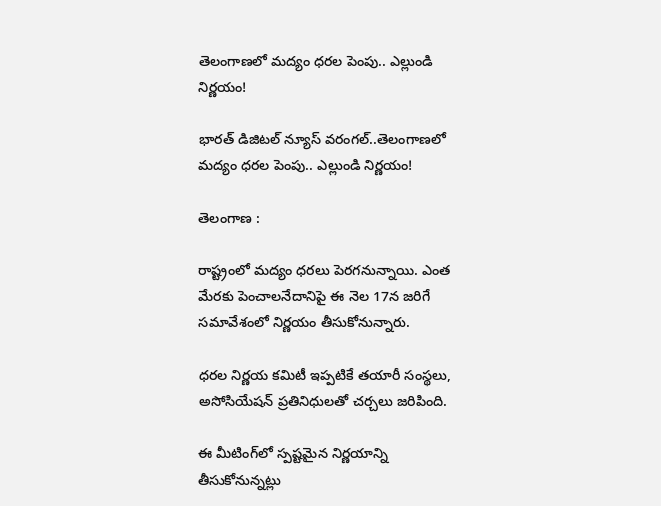తెలంగాణలో మద్యం ధరల పెంపు.. ఎల్లుండి నిర్ణయం!

భారత్ డిజిటల్ న్యూస్ వరంగల్..తెలంగాణలో మద్యం ధరల పెంపు.. ఎల్లుండి నిర్ణయం!

తెలంగాణ :

రాష్ట్రంలో మద్యం ధరలు పెరగనున్నాయి. ఎంత మేరకు పెంచాలనేదానిపై ఈ నెల 17న జరిగే సమావేశంలో నిర్ణయం తీసుకోనున్నారు.

ధరల నిర్ణయ కమిటీ ఇప్పటికే తయారీ సంస్థలు, అసోసియేషన్ ప్రతినిధులతో చర్చలు జరిపింది.

ఈ మీటింగ్‌లో స్పష్టమైన నిర్ణయాన్ని తీసుకోనున్నట్లు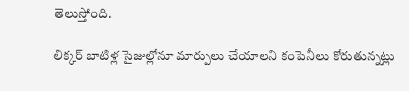తెలుస్తోంది.

లిక్కర్ బాటిళ్ల సైజుల్లోనూ మార్పులు చేయాలని కంపెనీలు కోరుతున్నట్లు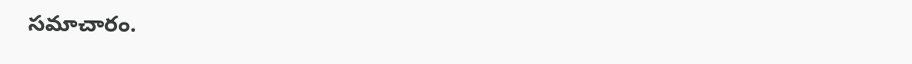సమాచారం.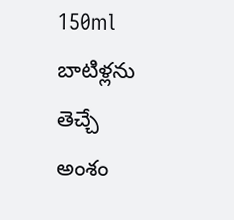150ml బాటిళ్లను తెచ్చే అంశం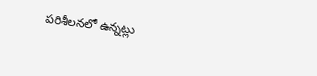పరిశీలనలో ఉన్నట్లు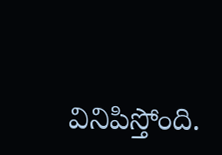వినిపిస్తోంది.